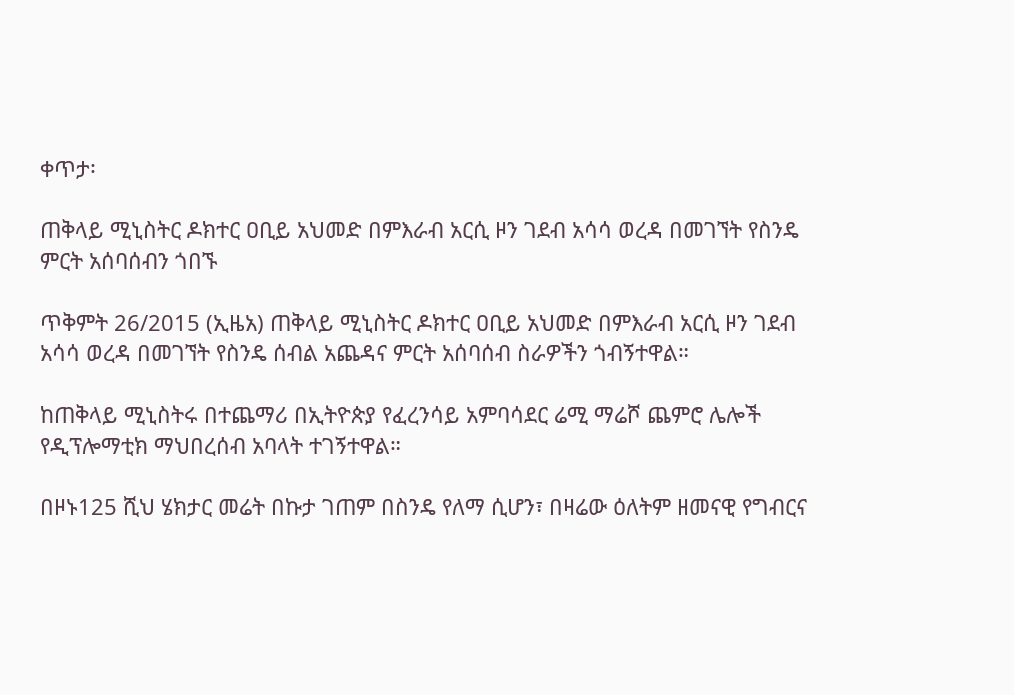ቀጥታ፡

ጠቅላይ ሚኒስትር ዶክተር ዐቢይ አህመድ በምእራብ አርሲ ዞን ገደብ አሳሳ ወረዳ በመገኘት የስንዴ ምርት አሰባሰብን ጎበኙ

ጥቅምት 26/2015 (ኢዜአ) ጠቅላይ ሚኒስትር ዶክተር ዐቢይ አህመድ በምእራብ አርሲ ዞን ገደብ አሳሳ ወረዳ በመገኘት የስንዴ ሰብል አጨዳና ምርት አሰባሰብ ስራዎችን ጎብኝተዋል።

ከጠቅላይ ሚኒስትሩ በተጨማሪ በኢትዮጵያ የፈረንሳይ አምባሳደር ሬሚ ማሬሾ ጨምሮ ሌሎች የዲፕሎማቲክ ማህበረሰብ አባላት ተገኝተዋል።

በዞኑ125 ሺህ ሄክታር መሬት በኩታ ገጠም በስንዴ የለማ ሲሆን፣ በዛሬው ዕለትም ዘመናዊ የግብርና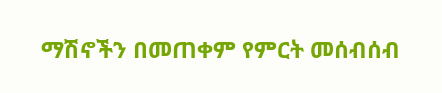ማሽኖችን በመጠቀም የምርት መሰብሰብ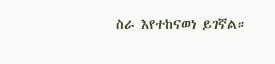ስራ እየተከናወነ ይገኛል።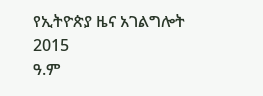የኢትዮጵያ ዜና አገልግሎት
2015
ዓ.ም